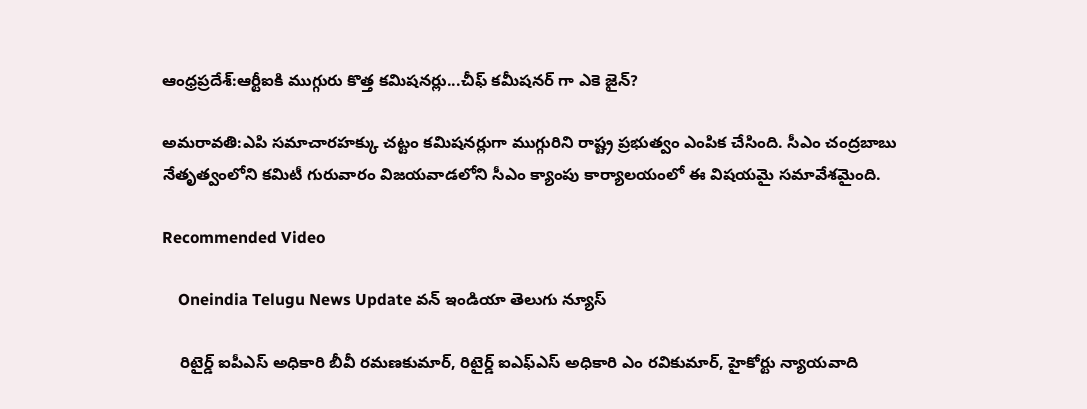ఆంధ్రప్రదేశ్:ఆర్టీఐకి ముగ్గురు కొత్త కమిషనర్లు...చీఫ్ కమీషనర్ గా ఎకె జైన్?

అమరావతి:ఎపి సమాచారహక్కు చట్టం కమిషనర్లుగా ముగ్గురిని రాష్ట్ర ప్రభుత్వం ఎంపిక చేసింది. సీఎం చంద్రబాబు నేతృత్వంలోని కమిటీ గురువారం విజయవాడలోని సీఎం క్యాంపు కార్యాలయంలో ఈ విషయమై సమావేశమైంది.

Recommended Video

    Oneindia Telugu News Update వన్ ఇండియా తెలుగు న్యూస్

    రిటైర్డ్‌ ఐపీఎస్‌ అధికారి బీవీ రమణకుమార్‌, రిటైర్డ్‌ ఐఎఫ్‌ఎస్‌ అధికారి ఎం రవికుమార్‌, హైకోర్టు న్యాయవాది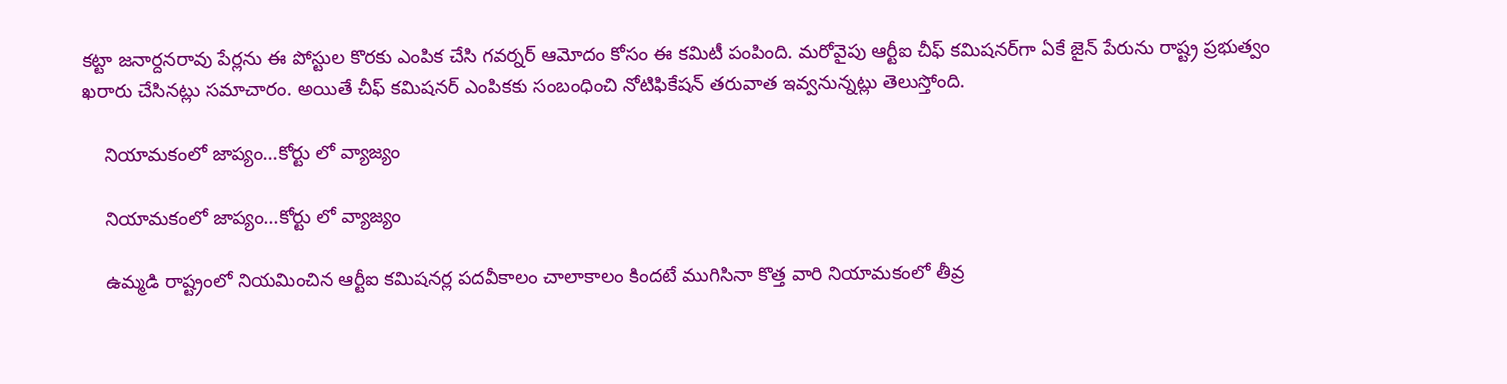కట్టా జనార్దనరావు పేర్లను ఈ పోస్టుల కొరకు ఎంపిక చేసి గవర్నర్‌ ఆమోదం కోసం ఈ కమిటీ పంపింది. మరోవైపు ఆర్టీఐ చీఫ్ కమిషనర్‌గా ఏకే జైన్ పేరును రాష్ట్ర ప్రభుత్వం ఖరారు చేసినట్లు సమాచారం. అయితే చీఫ్‌ కమిషనర్‌ ఎంపికకు సంబంధించి నోటిఫికేషన్‌ తరువాత ఇవ్వనున్నట్లు తెలుస్తోంది.

    నియామకంలో జాప్యం...కోర్టు లో వ్యాజ్యం

    నియామకంలో జాప్యం...కోర్టు లో వ్యాజ్యం

    ఉమ్మడి రాష్ట్రంలో నియమించిన ఆర్టీఐ కమిషనర్ల పదవీకాలం చాలాకాలం కిందటే ముగిసినా కొత్త వారి నియామకంలో తీవ్ర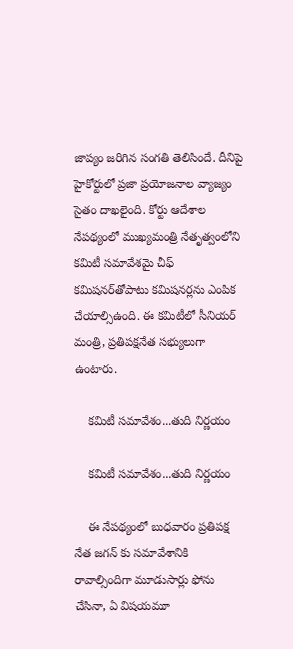జాప్యం జరిగిన సంగతి తెలిసిందే. దీనిపై హైకోర్టులో ప్రజా ప్రయోజనాల వ్యాజ్యం సైతం దాఖలైంది. కోర్టు ఆదేశాల నేపథ్యంలో ముఖ్యమంత్రి నేతృత్వంలోని కమిటీ సమావేశమై చీఫ్‌ కమిషనర్‌తోపాటు కమిషనర్లను ఎంపిక చేయాల్సిఉంది. ఈ కమిటీలో సీనియర్‌ మంత్రి, ప్రతిపక్షనేత సభ్యులుగా ఉంటారు.

    కమిటీ సమావేశం...తుది నిర్ణయం

    కమిటీ సమావేశం...తుది నిర్ణయం

    ఈ నేపథ్యంలో బుధవారం ప్రతిపక్ష నేత జగన్ కు సమావేశానికి రావాల్సిందిగా మూడుసార్లు ఫోను చేసినా, ఏ విషయమూ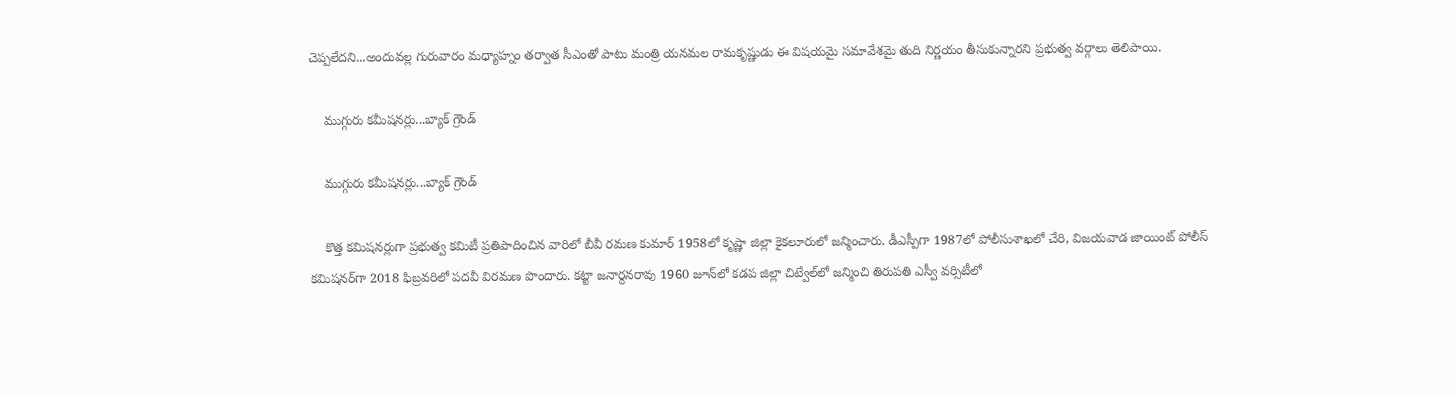చెప్పలేదని...అందువల్ల గురువారం మధ్యాహ్నం తర్వాత సీఎంతో పాటు మంత్రి యనమల రామకృష్ణుడు ఈ విషయమై సమావేశమై తుది నిర్ణయం తీసుకున్నారని ప్రభుత్వ వర్గాలు తెలిపాయి.

    ముగ్గురు కమీషనర్లు...బ్యాక్ గ్రౌండ్

    ముగ్గురు కమీషనర్లు...బ్యాక్ గ్రౌండ్

    కొత్త కమిషనర్లుగా ప్రభుత్వ కమిటీ ప్రతిపాదించిన వారిలో బీవీ రమణ కుమార్‌ 1958లో కృష్ణా జిల్లా కైకలూరులో జన్మించారు. డీఎస్పీగా 1987లో పోలీసుశాఖలో చేరి, విజయవాడ జాయింట్‌ పోలీస్‌ కమిషనర్‌గా 2018 ఫిబ్రవరిలో పదవీ విరమణ పొందారు. కట్టా జనార్దనరావు 1960 జూన్‌లో కడప జిల్లా చిట్వేల్‌లో జన్మించి తిరుపతి ఎస్వీ వర్సిటీలో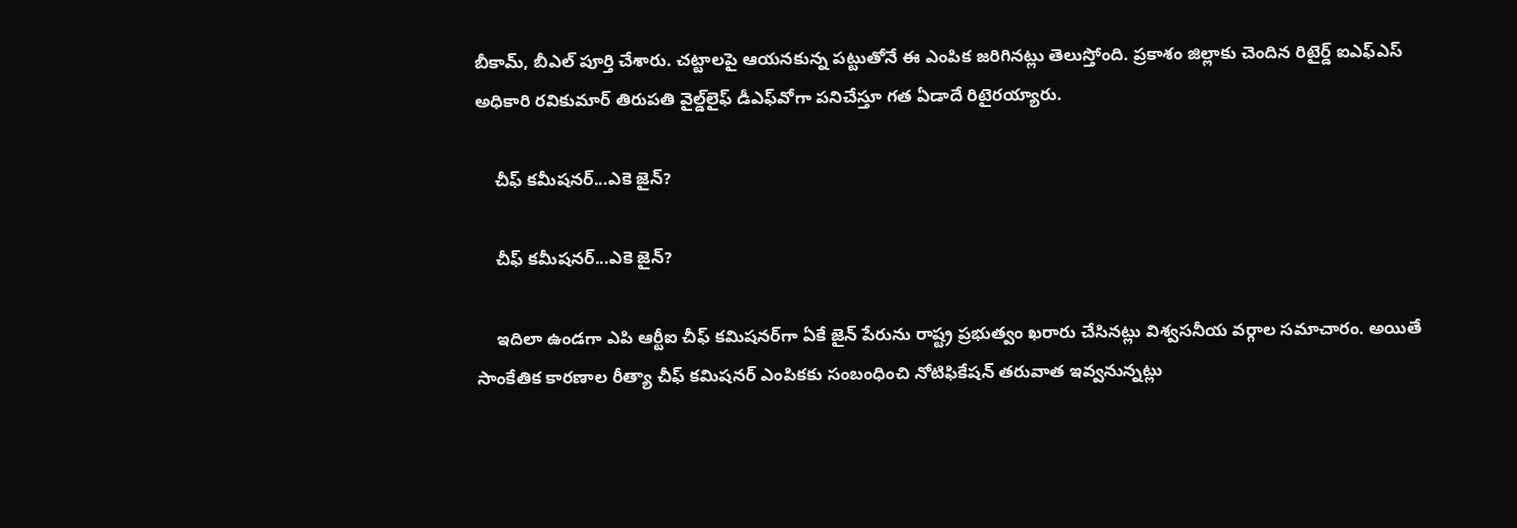బీకామ్‌, బీఎల్‌ పూర్తి చేశారు. చట్టాలపై ఆయనకున్న పట్టుతోనే ఈ ఎంపిక జరిగినట్లు తెలుస్తోంది. ప్రకాశం జిల్లాకు చెందిన రిటైర్డ్‌ ఐఎఫ్‌ఎస్‌ అధికారి రవికుమార్‌ తిరుపతి వైల్డ్‌లైఫ్‌ డీఎఫ్‌వోగా పనిచేస్తూ గత ఏడాదే రిటైరయ్యారు.

    చీఫ్ కమీషనర్...ఎకె జైన్?

    చీఫ్ కమీషనర్...ఎకె జైన్?

    ఇదిలా ఉండగా ఎపి ఆర్టీఐ చీఫ్ కమిషనర్‌గా ఏకే జైన్ పేరును రాష్ట్ర ప్రభుత్వం ఖరారు చేసినట్లు విశ్వసనీయ వర్గాల సమాచారం. అయితే సాంకేతిక కారణాల రీత్యా చీఫ్‌ కమిషనర్‌ ఎంపికకు సంబంధించి నోటిఫికేషన్‌ తరువాత ఇవ్వనున్నట్లు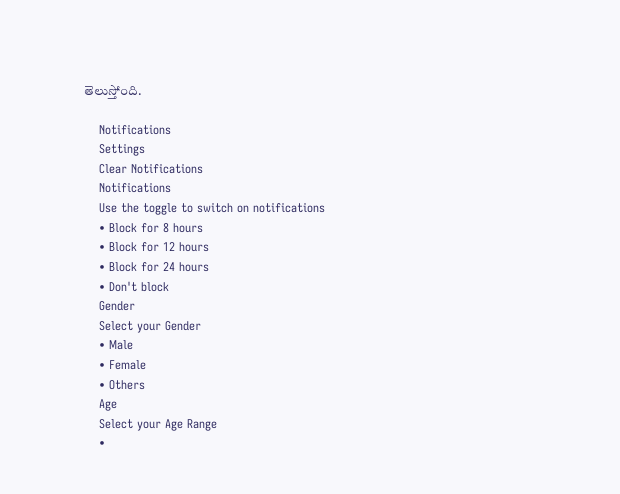తెలుస్తోంది.

    Notifications
    Settings
    Clear Notifications
    Notifications
    Use the toggle to switch on notifications
    • Block for 8 hours
    • Block for 12 hours
    • Block for 24 hours
    • Don't block
    Gender
    Select your Gender
    • Male
    • Female
    • Others
    Age
    Select your Age Range
    •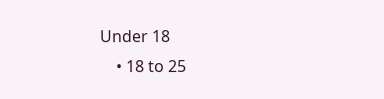Under 18
    • 18 to 25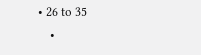• 26 to 35
    •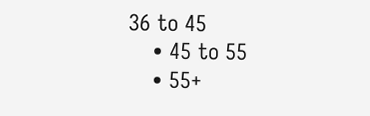36 to 45
    • 45 to 55
    • 55+